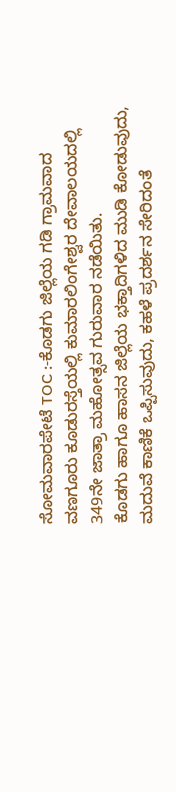ಸೋಮವಾರಪೇಟೆ TOC :-ಕೊಡಗು ಜಿಲ್ಲೆಯ ಗಡಿ ಗ್ರಾಮವಾದ ವಣಗೂರು ಕೂಡುರಸ್ತೆಯಲ್ಲಿ ಕುಮಾರಲಿಂಗೇಶ್ವರ ದೇವಾಲಯದಲ್ಲಿ 349ನೇ ಜಾತ್ರಾ ಮಹೋತ್ಸವ ಗುರುವಾರ ನಡೆಯಿತು.
ಕೊಡಗು ಹಾಗೂ ಹಾಸನ ಜಿಲ್ಲೆಯ ಭಕ್ತಾದಿಗಳಿದ ಮುಡಿ ಕೋಡುವುದು, ಮದುವೆ ಕಾಣಿಕೆ ಒಪ್ಪಿಸುವುದು, ಕಹಳೆ ಪ್ರದರ್ಶನ ಸೇರಿದಂತೆ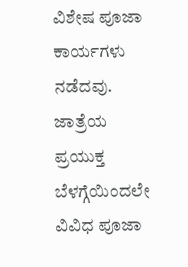ವಿಶೇಷ ಪೂಜಾ ಕಾರ್ಯಗಳು ನಡೆದವು.
ಜಾತ್ರೆಯ ಪ್ರಯುಕ್ತ ಬೆಳಗ್ಗೆಯಿಂದಲೇ ವಿವಿಧ ಪೂಜಾ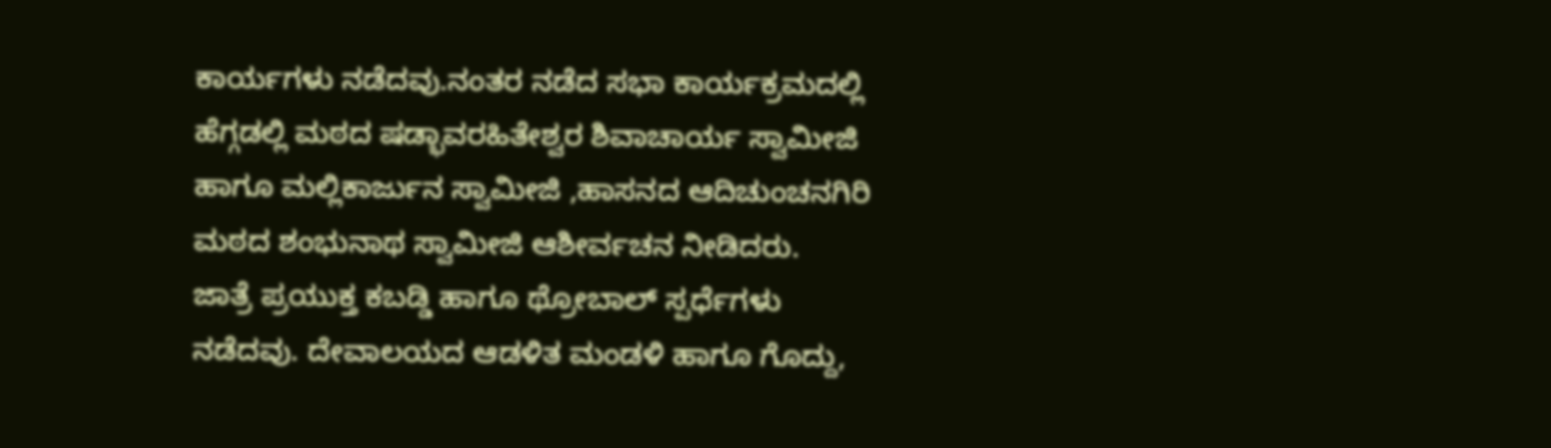ಕಾರ್ಯಗಳು ನಡೆದವು.ನಂತರ ನಡೆದ ಸಭಾ ಕಾರ್ಯಕ್ರಮದಲ್ಲಿ ಹೆಗ್ಗಡಲ್ಲಿ ಮಠದ ಷಡ್ಭಾವರಹಿತೇಶ್ವರ ಶಿವಾಚಾರ್ಯ ಸ್ವಾಮೀಜಿ ಹಾಗೂ ಮಲ್ಲಿಕಾರ್ಜುನ ಸ್ವಾಮೀಜಿ ,ಹಾಸನದ ಆದಿಚುಂಚನಗಿರಿ ಮಠದ ಶಂಭುನಾಥ ಸ್ವಾಮೀಜಿ ಆಶೀರ್ವಚನ ನೀಡಿದರು.
ಜಾತ್ರೆ ಪ್ರಯುಕ್ತ ಕಬಡ್ಡಿ ಹಾಗೂ ಥ್ರೋಬಾಲ್ ಸ್ಪರ್ಧೆಗಳು ನಡೆದವು. ದೇವಾಲಯದ ಆಡಳಿತ ಮಂಡಳಿ ಹಾಗೂ ಗೊದ್ದು,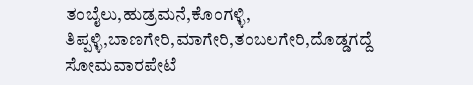ತಂಬೈಲು,ಹುಡ್ರಮನೆ,ಕೊಂಗಳ್ಳಿ, ತಿಪ್ಪಳ್ಳಿ,ಬಾಣಗೇರಿ,ಮಾಗೇರಿ,ತಂಬಲಗೇರಿ,ದೊಡ್ಡಗದ್ದೆ ಸೋಮವಾರಪೇಟೆ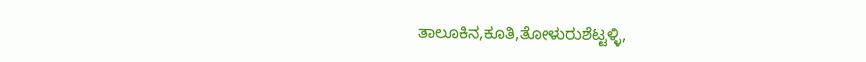ತಾಲೂಕಿನ,ಕೂತಿ,ತೋಳುರುಶೆಟ್ಟಳ್ಳಿ,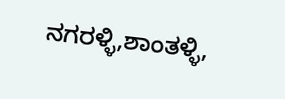ನಗರಳ್ಳಿ,ಶಾಂತಳ್ಳಿ,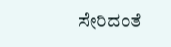ಸೇರಿದಂತೆ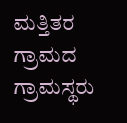ಮತ್ತಿತರ ಗ್ರಾಮದ ಗ್ರಾಮಸ್ಥರು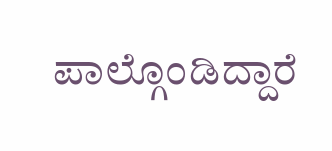ಪಾಲ್ಗೊಂಡಿದ್ದಾರೆ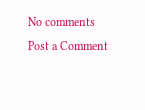No comments
Post a Comment